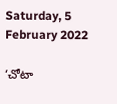Saturday, 5 February 2022

‘చోటా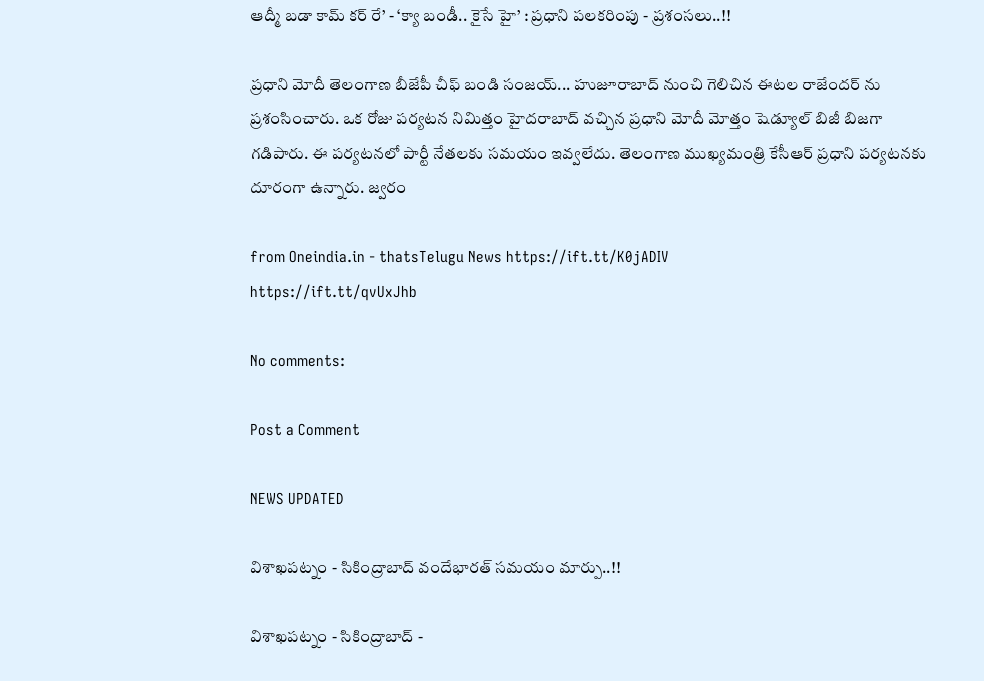ఆద్మీ బడా కామ్ కర్‌ రే’ - ‘క్యా బండీ.. కైసే హై’ : ప్రధాని పలకరింపు - ప్రశంసలు..!!

ప్రధాని మోదీ తెలంగాణ బీజేపీ చీఫ్ బండి సంజయ్... హుజూరాబాద్ నుంచి గెలిచిన ఈటల రాజేందర్ ను ప్రశంసించారు. ఒక రోజు పర్యటన నిమిత్తం హైదరాబాద్ వచ్చిన ప్రధాని మోదీ మోత్తం షెడ్యూల్ బిజీ బిజగా గడిపారు. ఈ పర్యటనలో పార్టీ నేతలకు సమయం ఇవ్వలేదు. తెలంగాణ ముఖ్యమంత్రి కేసీఆర్ ప్రధాని పర్యటనకు దూరంగా ఉన్నారు. జ్వరం

from Oneindia.in - thatsTelugu News https://ift.tt/K0jADIV
https://ift.tt/qvUxJhb

No comments:

Post a Comment

NEWS UPDATED

విశాఖపట్నం - సికింద్రాబాద్ వందేభారత్ సమయం మార్పు..!!

విశాఖపట్నం - సికింద్రాబాద్ -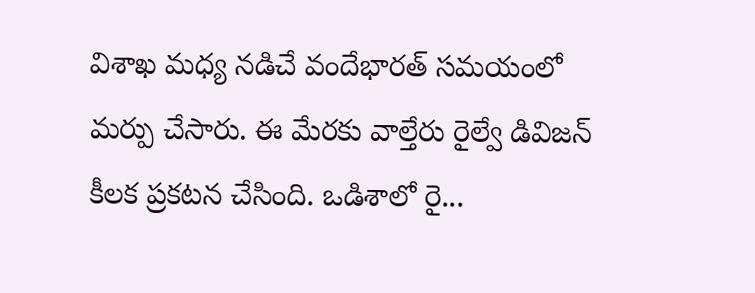విశాఖ మధ్య నడిచే వందేభారత్ సమయంలో మర్పు చేసారు. ఈ మేరకు వాల్తేరు రైల్వే డివిజన్ కీలక ప్రకటన చేసింది. ఒడిశాలో రై...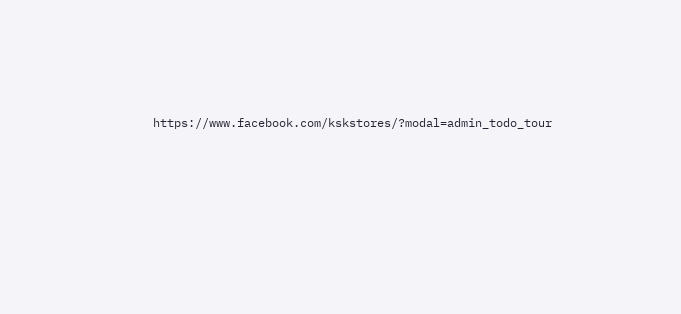https://www.facebook.com/kskstores/?modal=admin_todo_tour